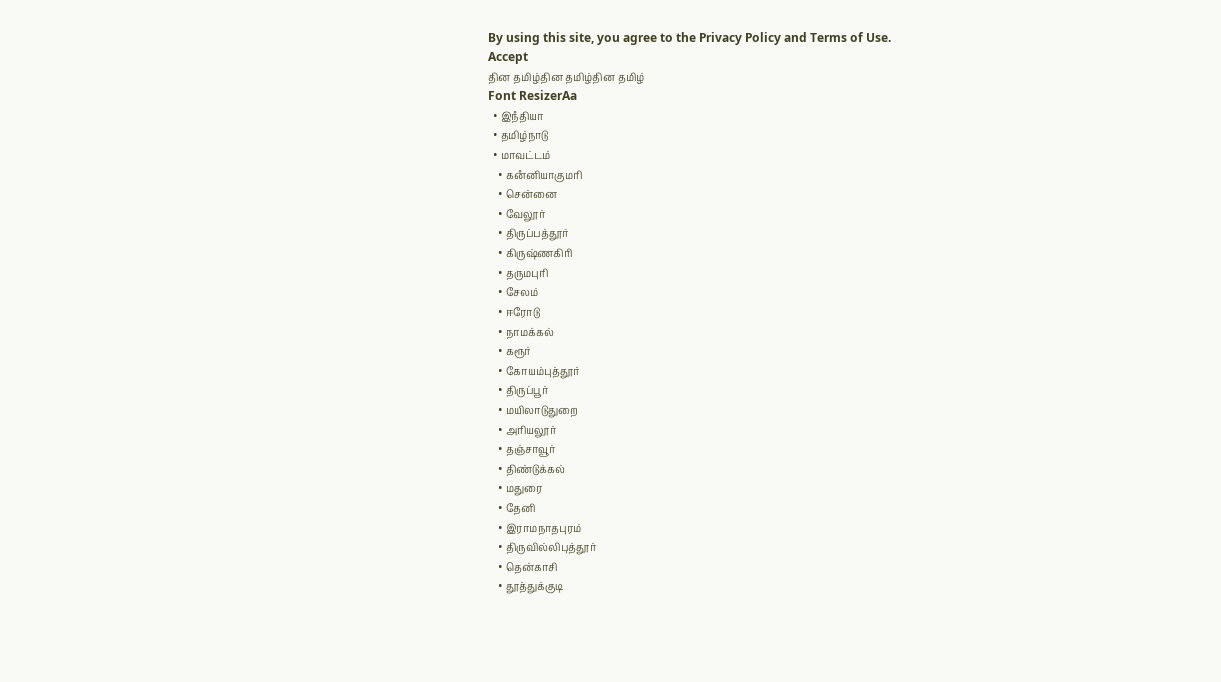By using this site, you agree to the Privacy Policy and Terms of Use.
Accept
தின தமிழ்தின தமிழ்தின தமிழ்
Font ResizerAa
  • இநஂதியா
  • தமிழ்நாடு
  • மாவட்டம்
    • கனஂனியாகுமரி
    • சென்னை
    • வேலூர்
    • திருப்பத்தூர்
    • கிருஷ்ணகிரி
    • தருமபுரி
    • சேலம்
    • ஈரோடு
    • நாமக்கல்
    • கரூர்
    • கோயம்புத்தூர்
    • திருப்பூர்
    • மயிலாடுதுறை
    • அரியலூர்
    • தஞ்சாவூர்
    • திண்டுக்கல்
    • மதுரை
    • தேனி
    • இராமநாதபுரம்
    • திருவில்லிபுத்தூர்
    • தென்காசி
    • தூத்துக்குடி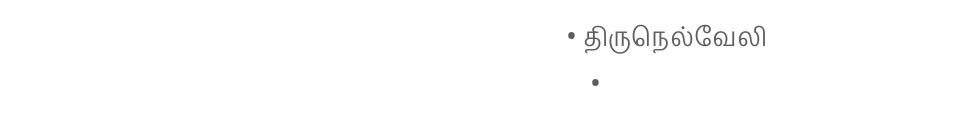• திருநெல்வேலி
    •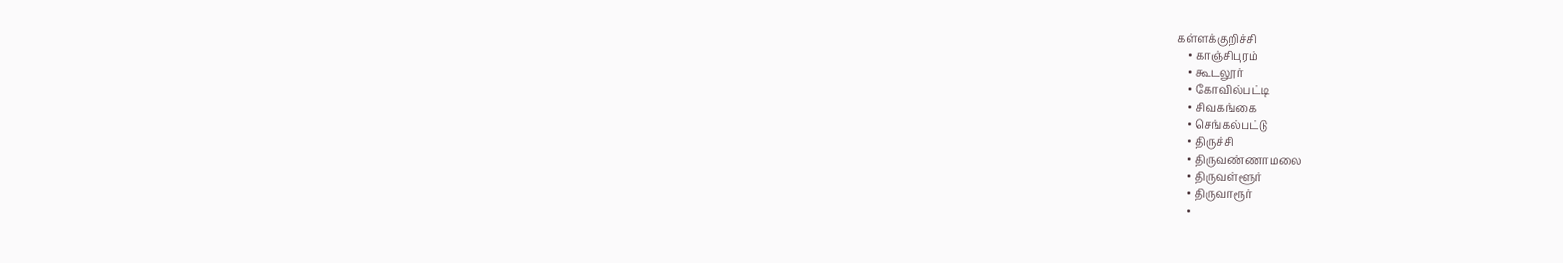கள்ளக்குறிச்சி
    • காஞ்சிபுரம்
    • கூடலூர்
    • கோவில்பட்டி
    • சிவகங்கை
    • செங்கல்பட்டு
    • திருச்சி
    • திருவண்ணாமலை
    • திருவள்ளூர்
    • திருவாரூர்
    •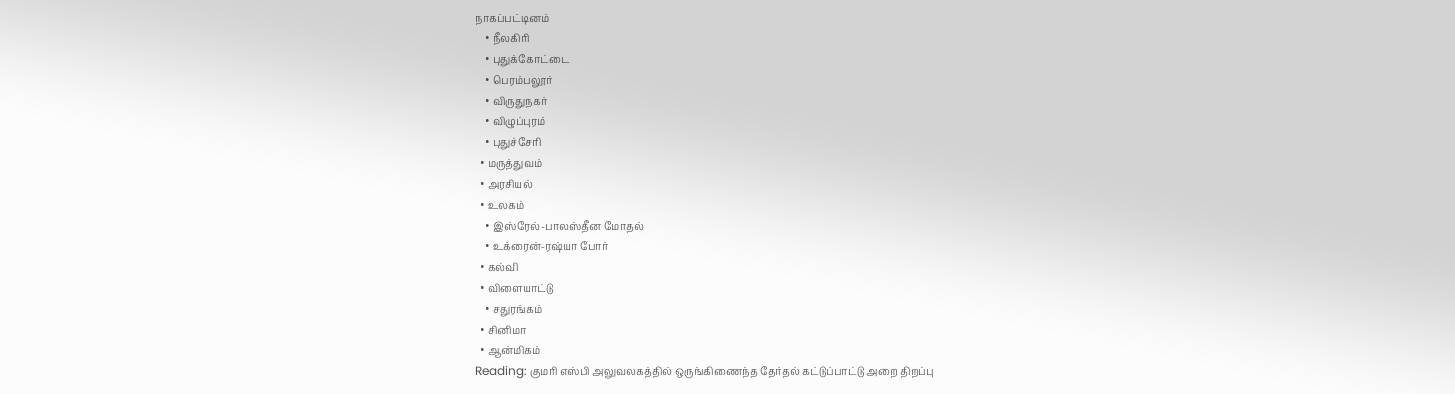நாகப்பட்டினம்
    • நீலகிரி
    • புதுக்கோட்டை
    • பெரம்பலூர்
    • விருதுநகர்
    • விழுப்புரம்
    • புதுச்சேரி
  • மருத்துவம்
  • அரசியல்
  • உலகம்
    • இஸ்ரேல்-பாலஸ்தீன மோதல்
    • உக்ரைன்-ரஷ்யா போர்
  • கல்வி
  • விளையாட்டு
    • சதுரங்கம்
  • சினிமா
  • ஆன்மிகம்
Reading: குமரி எஸ்பி அலுவலகத்தில் ஒருங்கிணைந்த தேர்தல் கட்டுப்பாட்டு அறை திறப்பு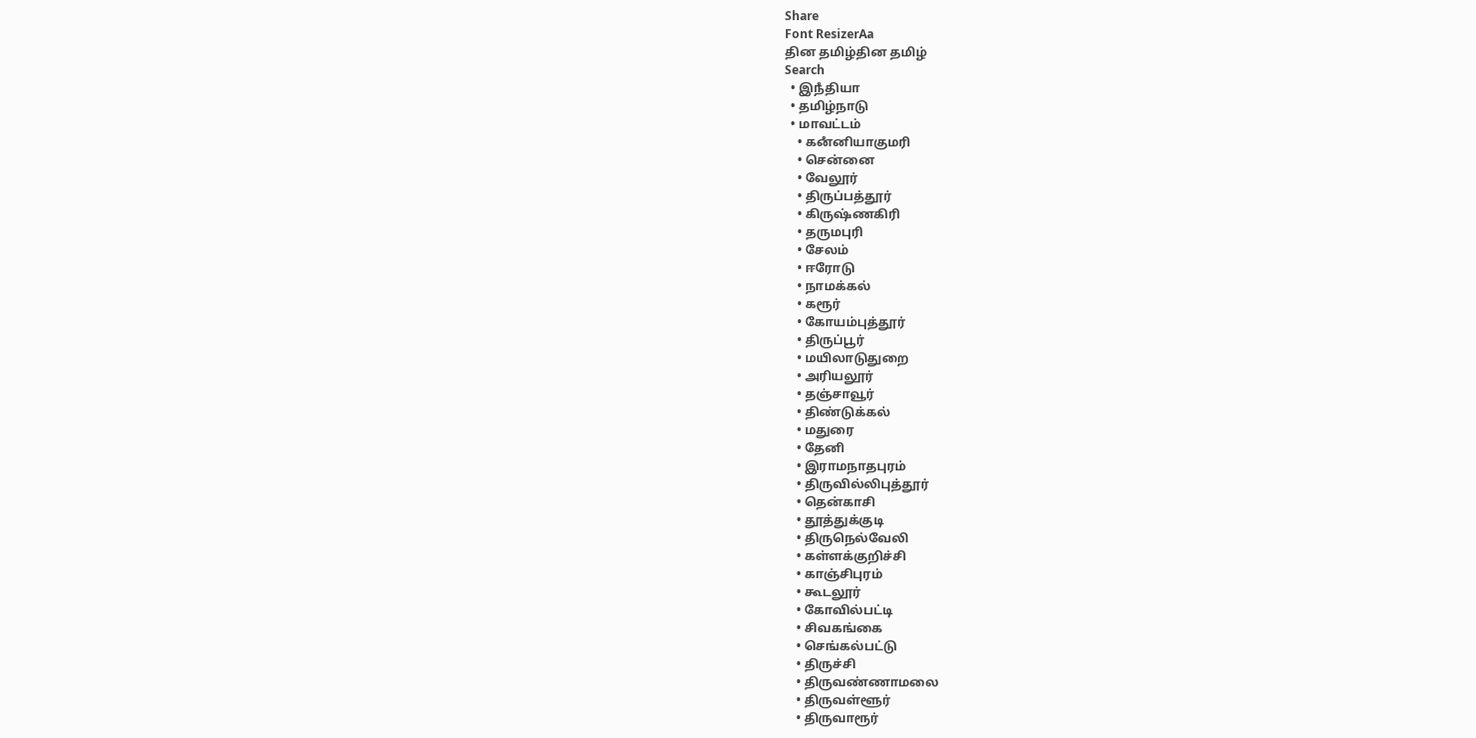Share
Font ResizerAa
தின தமிழ்தின தமிழ்
Search
  • இநஂதியா
  • தமிழ்நாடு
  • மாவட்டம்
    • கனஂனியாகுமரி
    • சென்னை
    • வேலூர்
    • திருப்பத்தூர்
    • கிருஷ்ணகிரி
    • தருமபுரி
    • சேலம்
    • ஈரோடு
    • நாமக்கல்
    • கரூர்
    • கோயம்புத்தூர்
    • திருப்பூர்
    • மயிலாடுதுறை
    • அரியலூர்
    • தஞ்சாவூர்
    • திண்டுக்கல்
    • மதுரை
    • தேனி
    • இராமநாதபுரம்
    • திருவில்லிபுத்தூர்
    • தென்காசி
    • தூத்துக்குடி
    • திருநெல்வேலி
    • கள்ளக்குறிச்சி
    • காஞ்சிபுரம்
    • கூடலூர்
    • கோவில்பட்டி
    • சிவகங்கை
    • செங்கல்பட்டு
    • திருச்சி
    • திருவண்ணாமலை
    • திருவள்ளூர்
    • திருவாரூர்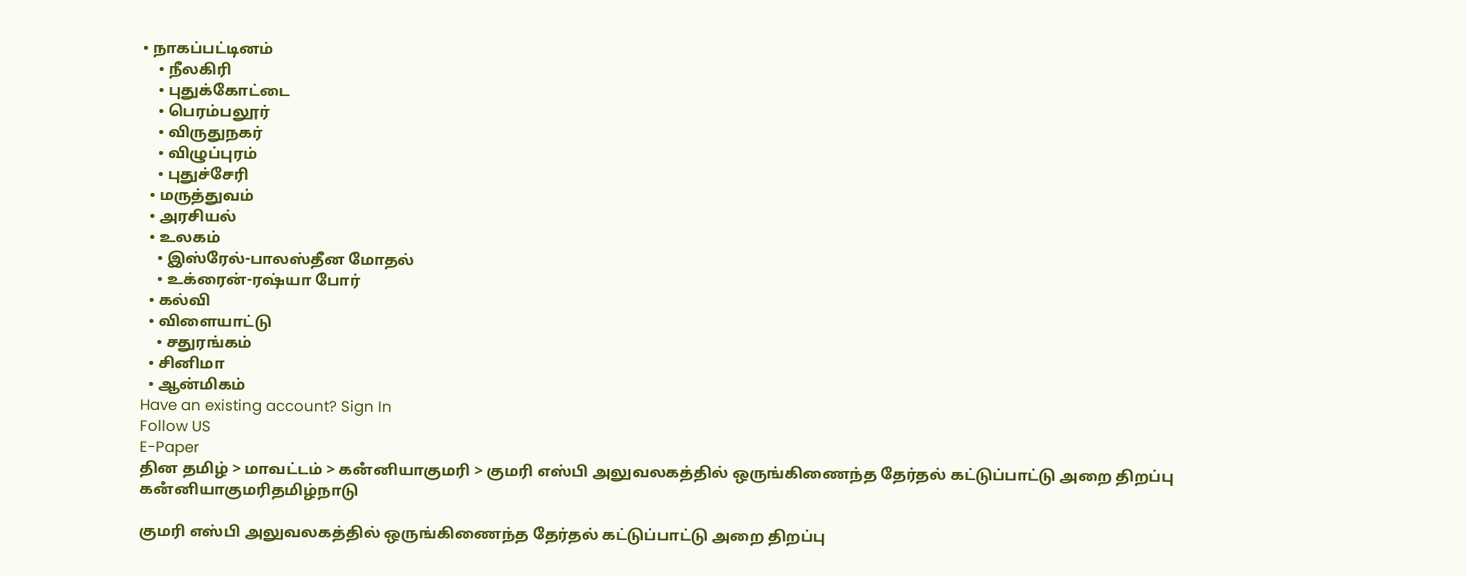• நாகப்பட்டினம்
    • நீலகிரி
    • புதுக்கோட்டை
    • பெரம்பலூர்
    • விருதுநகர்
    • விழுப்புரம்
    • புதுச்சேரி
  • மருத்துவம்
  • அரசியல்
  • உலகம்
    • இஸ்ரேல்-பாலஸ்தீன மோதல்
    • உக்ரைன்-ரஷ்யா போர்
  • கல்வி
  • விளையாட்டு
    • சதுரங்கம்
  • சினிமா
  • ஆன்மிகம்
Have an existing account? Sign In
Follow US
E-Paper
தின தமிழ் > மாவட்டம் > கனஂனியாகுமரி > குமரி எஸ்பி அலுவலகத்தில் ஒருங்கிணைந்த தேர்தல் கட்டுப்பாட்டு அறை திறப்பு
கனஂனியாகுமரிதமிழ்நாடு

குமரி எஸ்பி அலுவலகத்தில் ஒருங்கிணைந்த தேர்தல் கட்டுப்பாட்டு அறை திறப்பு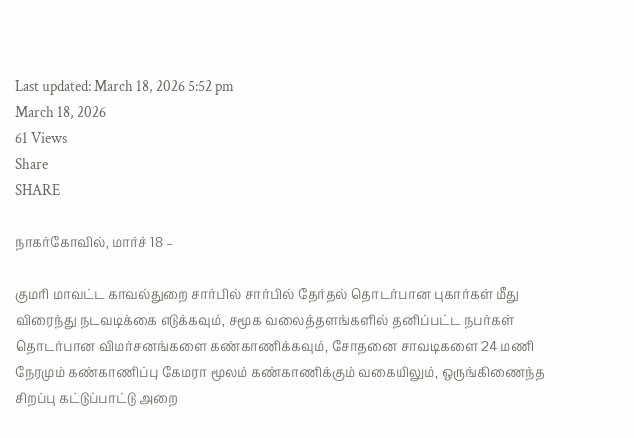Last updated: March 18, 2026 5:52 pm
March 18, 2026
61 Views
Share
SHARE

நாகர்கோவில், மார்ச் 18 –

குமரி மாவட்ட காவல்துறை சார்பில் சார்பில் தேர்தல் தொடர்பான புகார்கள் மீது விரைந்து நடவடிக்கை எடுக்கவும், சமூக வலைத்தளங்களில் தனிப்பட்ட நபர்கள் தொடர்பான விமர்சனங்களை கண்காணிக்கவும், சோதனை சாவடிகளை 24 மணி நேரமும் கண்காணிப்பு கேமரா மூலம் கண்காணிக்கும் வகையிலும், ஒருங்கிணைந்த சிறப்பு கட்டுப்பாட்டு அறை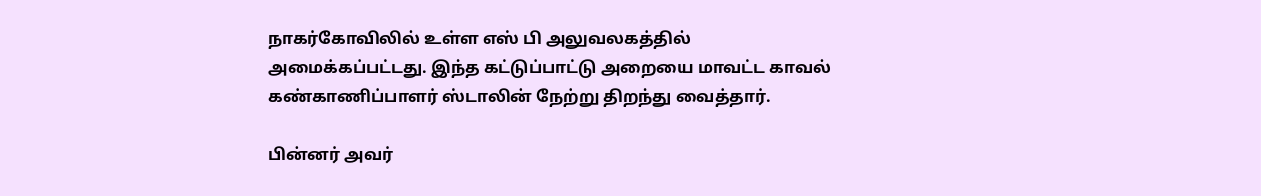நாகர்கோவிலில் உள்ள எஸ் பி அலுவலகத்தில் அமைக்கப்பட்டது. இந்த கட்டுப்பாட்டு அறையை மாவட்ட காவல் கண்காணிப்பாளர் ஸ்டாலின் நேற்று திறந்து வைத்தார்.

பின்னர் அவர்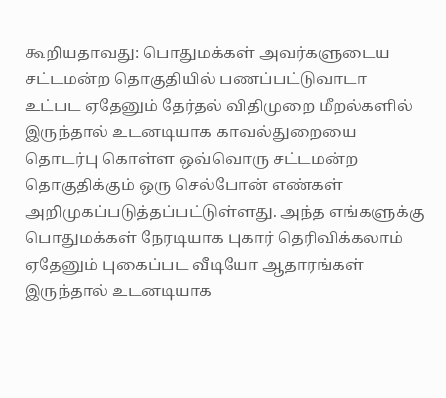கூறியதாவது: பொதுமக்கள் அவர்களுடைய சட்டமன்ற தொகுதியில் பணப்பட்டுவாடா உட்பட ஏதேனும் தேர்தல் விதிமுறை மீறல்களில் இருந்தால் உடனடியாக காவல்துறையை தொடர்பு கொள்ள ஒவ்வொரு சட்டமன்ற தொகுதிக்கும் ஒரு செல்போன் எண்கள் அறிமுகப்படுத்தப்பட்டுள்ளது. அந்த எங்களுக்கு பொதுமக்கள் நேரடியாக புகார் தெரிவிக்கலாம் ஏதேனும் புகைப்பட வீடியோ ஆதாரங்கள் இருந்தால் உடனடியாக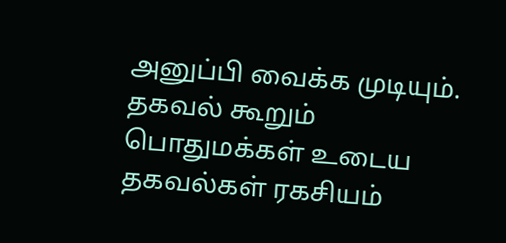அனுப்பி வைக்க முடியும். தகவல் கூறும் பொதுமக்கள் உடைய தகவல்கள் ரகசியம்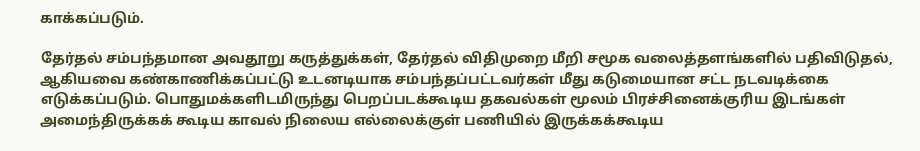காக்கப்படும்.

தேர்தல் சம்பந்தமான அவதூறு கருத்துக்கள், தேர்தல் விதிமுறை மீறி சமூக வலைத்தளங்களில் பதிவிடுதல், ஆகியவை கண்காணிக்கப்பட்டு உடனடியாக சம்பந்தப்பட்டவர்கள் மீது கடுமையான சட்ட நடவடிக்கை எடுக்கப்படும். பொதுமக்களிடமிருந்து பெறப்படக்கூடிய தகவல்கள் மூலம் பிரச்சினைக்குரிய இடங்கள் அமைந்திருக்கக் கூடிய காவல் நிலைய எல்லைக்குள் பணியில் இருக்கக்கூடிய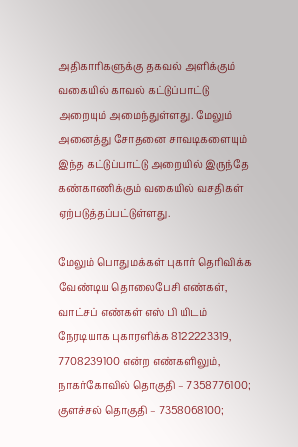அதிகாரிகளுக்கு தகவல் அளிக்கும் வகையில் காவல் கட்டுப்பாட்டு அறையும் அமைந்துள்ளது. மேலும் அனைத்து சோதனை சாவடிகளையும் இந்த கட்டுப்பாட்டு அறையில் இருந்தே கண்காணிக்கும் வகையில் வசதிகள் ஏற்படுத்தப்பட்டுள்ளது.

மேலும் பொதுமக்கள் புகார் தெரிவிக்க வேண்டிய தொலைபேசி எண்கள், வாட்சப் எண்கள் எஸ் பி யிடம் நேரடியாக புகாரளிக்க 8122223319, 7708239100 என்ற எண்களிலும், நாகர்கோவில் தொகுதி – 7358776100; குளச்சல் தொகுதி – 7358068100;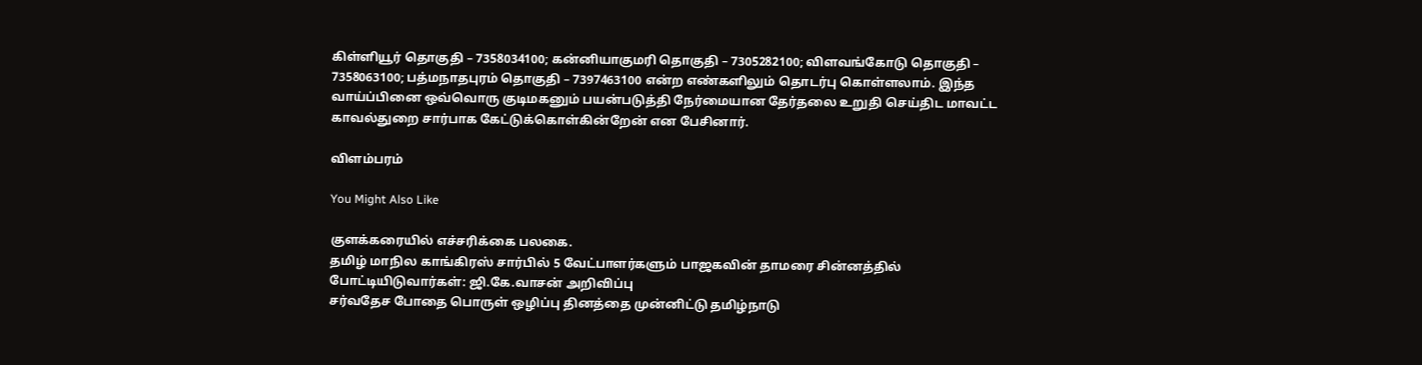கிள்ளியூர் தொகுதி – 7358034100; கன்னியாகுமரி தொகுதி – 7305282100; விளவங்கோடு தொகுதி – 7358063100; பத்மநாதபுரம் தொகுதி – 7397463100 என்ற எண்களிலும் தொடர்பு கொள்ளலாம். இந்த வாய்ப்பினை ஒவ்வொரு குடிமகனும் பயன்படுத்தி நேர்மையான தேர்தலை உறுதி செய்திட மாவட்ட காவல்துறை சார்பாக கேட்டுக்கொள்கின்றேன் என பேசினார்.

விளம்பரம்

You Might Also Like

குளக்கரையில் எச்சரிக்கை பலகை.
தமிழ் மாநில காங்கிரஸ் சார்பில் 5 வேட்பாளர்களும் பாஜகவின் தாமரை சின்னத்தில் போட்டியிடுவார்கள்: ஜி.கே.வாசன் அறிவிப்பு
சர்வதேச போதை பொருள் ஒழிப்பு தினத்தை முன்னிட்டு தமிழ்நாடு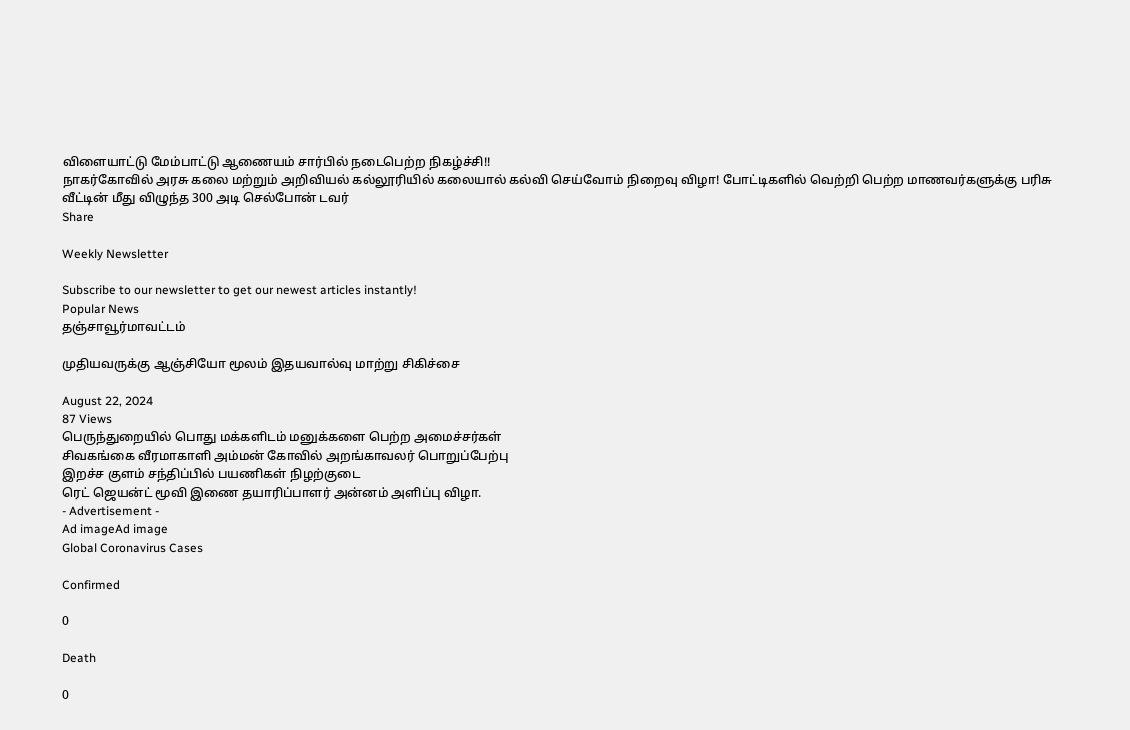விளையாட்டு மேம்பாட்டு ஆணையம் சார்பில் நடைபெற்ற நிகழ்ச்சி!!
நாகர்கோவில் அரசு கலை மற்றும் அறிவியல் கல்லூரியில் கலையால் கல்வி செய்வோம் நிறைவு விழா! போட்டிகளில் வெற்றி பெற்ற மாணவர்களுக்கு பரிசு
வீட்டின் மீது விழுந்த 300 அடி செல்போன் டவர்
Share

Weekly Newsletter

Subscribe to our newsletter to get our newest articles instantly!
Popular News
தஞ்சாவூர்மாவட்டம்

முதியவருக்கு ஆஞ்சியோ மூலம் இதயவால்வு மாற்று சிகிச்சை

August 22, 2024
87 Views
பெருந்துறையில் பொது மக்களிடம் மனுக்களை பெற்ற அமைச்சர்கள்
சிவகங்கை வீரமாகாளி அம்மன் கோவில் அறங்காவலர் பொறுப்பேற்பு
இறச்ச குளம் சந்திப்பில் பயணிகள் நிழற்குடை
ரெட் ஜெயன்ட் மூவி இணை தயாரிப்பாளர் அன்னம் அளிப்பு விழா.
- Advertisement -
Ad imageAd image
Global Coronavirus Cases

Confirmed

0

Death

0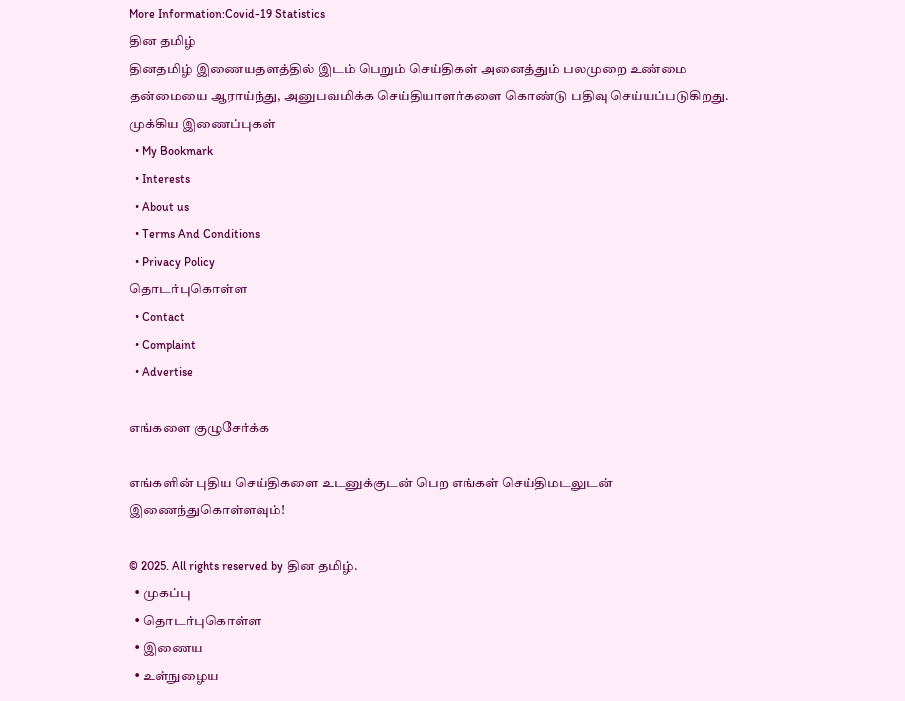More Information:Covid-19 Statistics
தின தமிழ்
தினதமிழ் இணையதளத்தில் இடம் பெறும் செய்திகள் அனைத்தும் பலமுறை உண்மை தன்மையை ஆராய்ந்து, அனுபவமிக்க செய்தியாளர்களை கொண்டு பதிவு செய்யப்படுகிறது.
முக்கிய இணைப்புகள்
  • My Bookmark
  • Interests
  • About us
  • Terms And Conditions
  • Privacy Policy
தொடர்புகொள்ள
  • Contact
  • Complaint
  • Advertise

எங்களை குழுசேர்க்க

எங்களின் புதிய செய்திகளை உடனுக்குடன் பெற எங்கள் செய்திமடலுடன் இணைந்துகொள்ளவும்!

© 2025. All rights reserved by தின தமிழ்.
  • முகப்பு
  • தொடர்புகொள்ள
  • இணைய
  • உள்நுழைய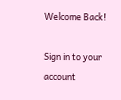Welcome Back!

Sign in to your account